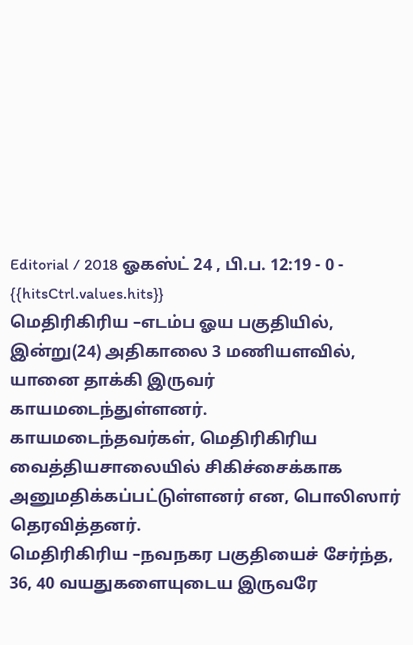Editorial / 2018 ஓகஸ்ட் 24 , பி.ப. 12:19 - 0 - {{hitsCtrl.values.hits}}
மெதிரிகிரிய –எடம்ப ஓய பகுதியில், இன்று(24) அதிகாலை 3 மணியளவில், யானை தாக்கி இருவர் காயமடைந்துள்ளனர்.
காயமடைந்தவர்கள், மெதிரிகிரிய வைத்தியசாலையில் சிகிச்சைக்காக அனுமதிக்கப்பட்டுள்ளனர் என, பொலிஸார் தெரவித்தனர்.
மெதிரிகிரிய –நவநகர பகுதியைச் சேர்ந்த, 36, 40 வயதுகளையுடைய இருவரே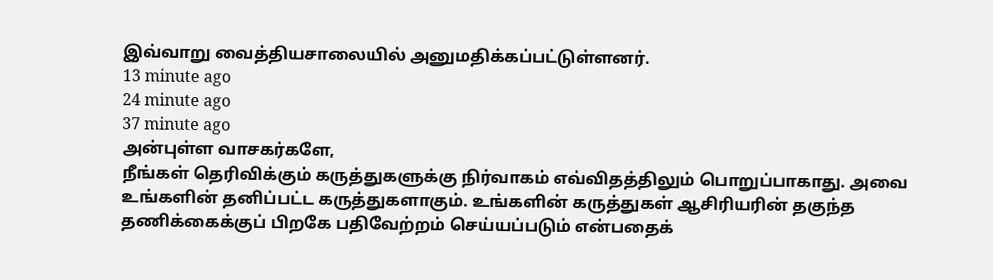இவ்வாறு வைத்தியசாலையில் அனுமதிக்கப்பட்டுள்ளனர்.
13 minute ago
24 minute ago
37 minute ago
அன்புள்ள வாசகர்களே,
நீங்கள் தெரிவிக்கும் கருத்துகளுக்கு நிர்வாகம் எவ்விதத்திலும் பொறுப்பாகாது. அவை உங்களின் தனிப்பட்ட கருத்துகளாகும். உங்களின் கருத்துகள் ஆசிரியரின் தகுந்த தணிக்கைக்குப் பிறகே பதிவேற்றம் செய்யப்படும் என்பதைக்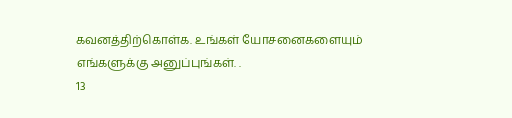கவனத்திற்கொள்க. உங்கள் யோசனைகளையும் எங்களுக்கு அனுப்புங்கள். .
13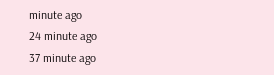minute ago
24 minute ago
37 minute ago